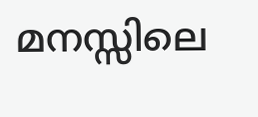മനസ്സിലെ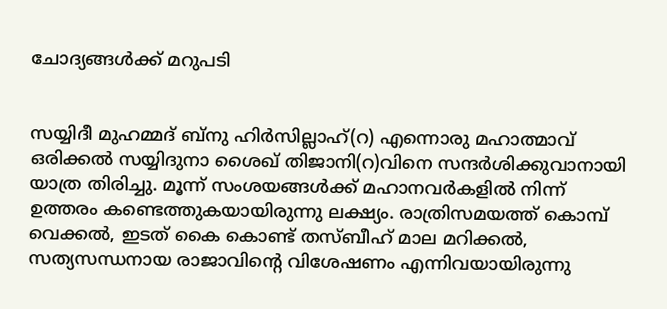ചോദ്യങ്ങള്‍ക്ക് മറുപടി


സയ്യിദീ മുഹമ്മദ് ബ്‍നു ഹിര്‍സില്ലാഹ്(റ) എന്നൊരു മഹാത്മാവ് ഒരിക്കല്‍ സയ്യിദുനാ ശൈഖ് തിജാനി(റ)വിനെ സന്ദര്‍ശിക്കുവാനായി യാത്ര തിരിച്ചു. മൂന്ന് സംശയങ്ങള്‍ക്ക് മഹാനവര്‍കളില്‍ നിന്ന് ഉത്തരം കണ്ടെത്തുകയായിരുന്നു ലക്ഷ്യം. രാത്രിസമയത്ത് കൊമ്പ് വെക്കല്‍, ഇടത് കൈ കൊണ്ട് തസ്‍ബീഹ് മാല മറിക്കല്‍, സത്യസന്ധനായ രാജാവിന്റെ വിശേഷണം എന്നിവയായിരുന്നു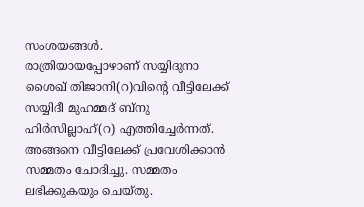സംശയങ്ങള്‍.
രാത്രിയായപ്പോഴാണ് സയ്യിദുനാ ശൈഖ് തിജാനി(റ)വിന്റെ വീട്ടിലേക്ക് സയ്യിദീ മുഹമ്മദ് ബ്‍നു ഹിര്‍സില്ലാഹ്(റ) എത്തിച്ചേര്‍ന്നത്. അങ്ങനെ വീട്ടിലേക്ക് പ്രവേശിക്കാന്‍ സമ്മതം ചോദിച്ചു. സമ്മതം ലഭിക്കുകയും ചെയ്‍തു.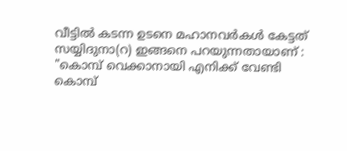വീട്ടില്‍ കടന്ന ഉടനെ മഹാനവര്‍കള്‍ കേട്ടത് സയ്യിദുനാ(റ) ഇങ്ങനെ പറയുന്നതായാണ് : "കൊമ്പ് വെക്കാനായി എനിക്ക് വേണ്ടി കൊമ്പ്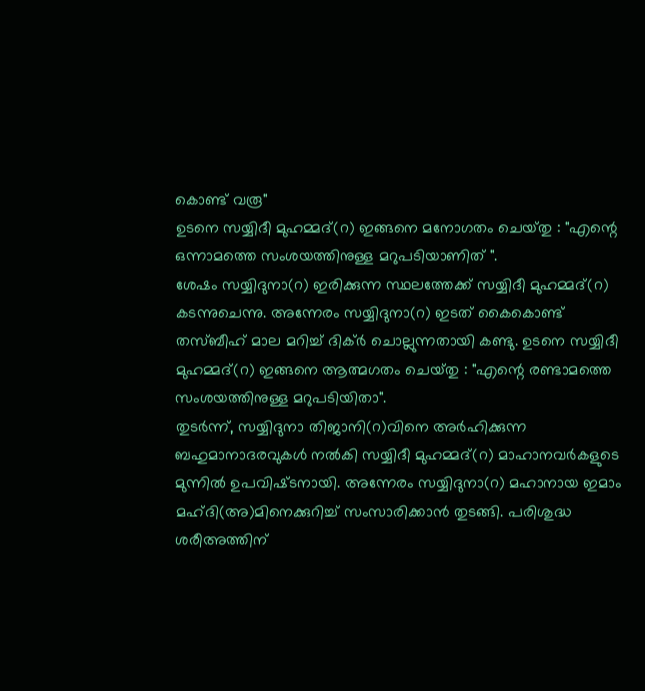കൊണ്ട് വരൂ"
ഉടനെ സയ്യിദീ മുഹമ്മദ്(റ) ഇങ്ങനെ മനോഗതം ചെയ്‍തു : "എന്റെ ഒന്നാമത്തെ സംശയത്തിനുള്ള മറുപടിയാണിത് ".
ശേഷം സയ്യിദുനാ(റ) ഇരിക്കുന്ന സ്ഥലത്തേക്ക് സയ്യിദീ മുഹമ്മദ്(റ) കടന്നുചെന്നു. അന്നേരം സയ്യിദുനാ(റ) ഇടത് കൈകൊണ്ട് തസ്ബീഹ് മാല മറിച്ച് ദിക്ര്‍ ചൊല്ലുന്നതായി കണ്ടു. ഉടനെ സയ്യിദീ മുഹമ്മദ്(റ) ഇങ്ങനെ ആത്മഗതം ചെയ്‍തു : "എന്റെ രണ്ടാമത്തെ സംശയത്തിനുള്ള മറുപടിയിതാ".
തുടര്‍ന്ന്, സയ്യിദുനാ തിജാനി(റ)വിനെ അര്‍ഹിക്കുന്ന ബഹുമാനാദരവുകള്‍ നല്‍കി സയ്യിദീ മുഹമ്മദ്(റ) മാഹാനവര്‍കളുടെ മുന്നില്‍ ഉപവിഷ്‍ടനായി. അന്നേരം സയ്യിദുനാ(റ) മഹാനായ ഇമാം മഹ്‍ദി(അ)മിനെക്കുറിച്ച് സംസാരിക്കാന്‍ തുടങ്ങി. പരിശുദ്ധ ശരീഅത്തിന്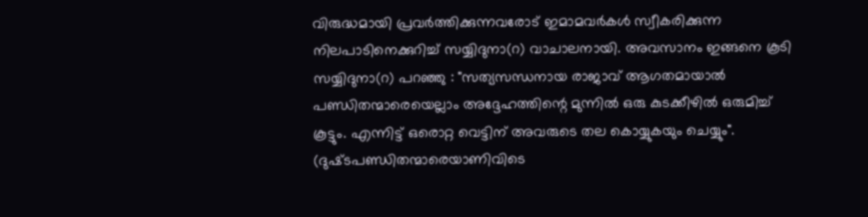വിരുദ്ധമായി പ്രവര്‍ത്തിക്കുന്നവരോട് ഇമാമവര്‍കള്‍ സ്വീകരിക്കുന്ന നിലപാടിനെക്കുറിച്ച് സയ്യിദുനാ(റ) വാചാലനായി. അവസാനം ഇങ്ങനെ കൂടി സയ്യിദുനാ(റ) പറഞ്ഞു : "സത്യസന്ധനായ രാജാവ് ആഗതമായാല്‍ പണ്ഡിതന്മാരെയെല്ലാം അദ്ദേഹത്തിന്റെ മുന്നില്‍ ഒരു കുടക്കീഴില്‍ ഒരുമിച്ച് കൂട്ടും. എന്നിട്ട് ഒരൊറ്റ വെട്ടിന് അവരുടെ തല കൊയ്യുകയും ചെയ്യും". (ദുഷ്‍ടപണ്ഡിതന്മാരെയാണിവിടെ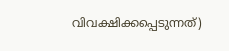വിവക്ഷിക്കപ്പെടുന്നത്)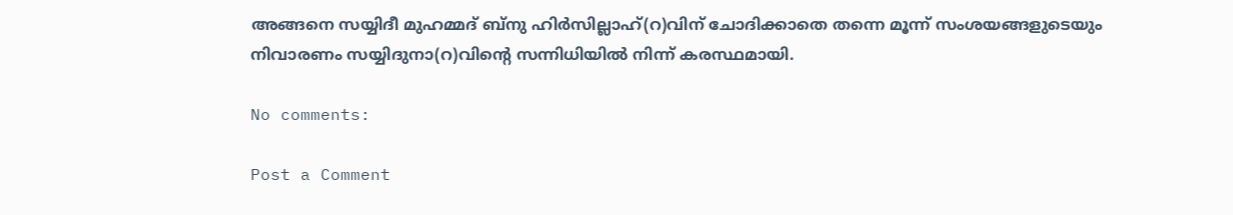അങ്ങനെ സയ്യിദീ മുഹമ്മദ് ബ്‍നു ഹിര്‍സില്ലാഹ്(റ)വിന് ചോദിക്കാതെ തന്നെ മൂന്ന് സംശയങ്ങളുടെയും നിവാരണം സയ്യിദുനാ(റ)വിന്റെ സന്നിധിയില്‍ നിന്ന് കരസ്ഥമായി.

No comments:

Post a Comment